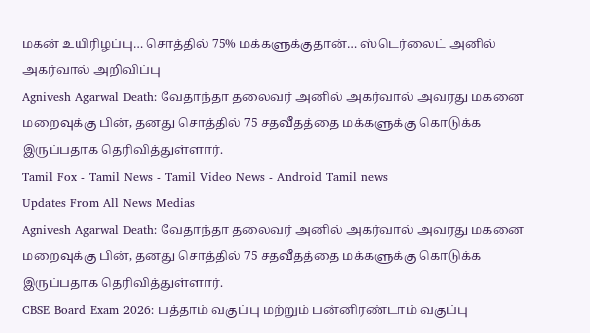மகன் உயிரிழப்பு… சொத்தில் 75% மக்களுக்குதான்… ஸ்டெர்லைட் அனில் அகர்வால் அறிவிப்பு
Agnivesh Agarwal Death: வேதாந்தா தலைவர் அனில் அகர்வால் அவரது மகனை மறைவுக்கு பின், தனது சொத்தில் 75 சதவீதத்தை மக்களுக்கு கொடுக்க இருப்பதாக தெரிவித்துள்ளார்.
Tamil Fox - Tamil News - Tamil Video News - Android Tamil news
Updates From All News Medias
Agnivesh Agarwal Death: வேதாந்தா தலைவர் அனில் அகர்வால் அவரது மகனை மறைவுக்கு பின், தனது சொத்தில் 75 சதவீதத்தை மக்களுக்கு கொடுக்க இருப்பதாக தெரிவித்துள்ளார்.
CBSE Board Exam 2026: பத்தாம் வகுப்பு மற்றும் பன்னிரண்டாம் வகுப்பு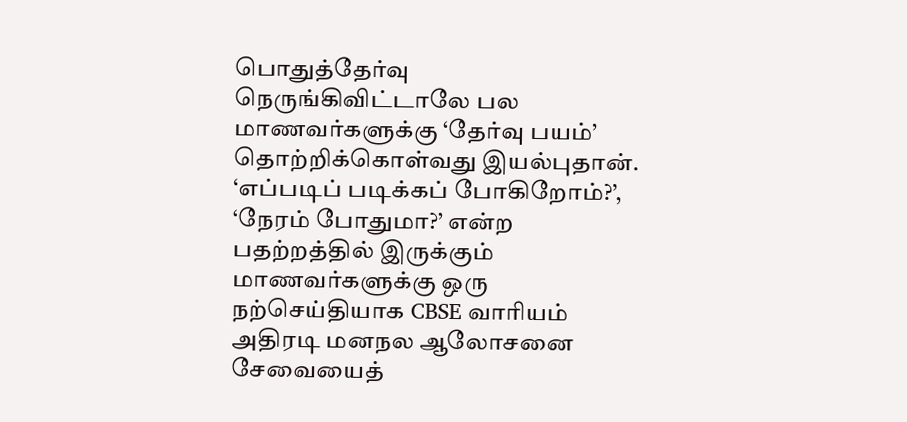பொதுத்தேர்வு நெருங்கிவிட்டாலே பல மாணவர்களுக்கு ‘தேர்வு பயம்’ தொற்றிக்கொள்வது இயல்புதான். ‘எப்படிப் படிக்கப் போகிறோம்?’, ‘நேரம் போதுமா?’ என்ற பதற்றத்தில் இருக்கும் மாணவர்களுக்கு ஒரு நற்செய்தியாக CBSE வாரியம் அதிரடி மனநல ஆலோசனை சேவையைத்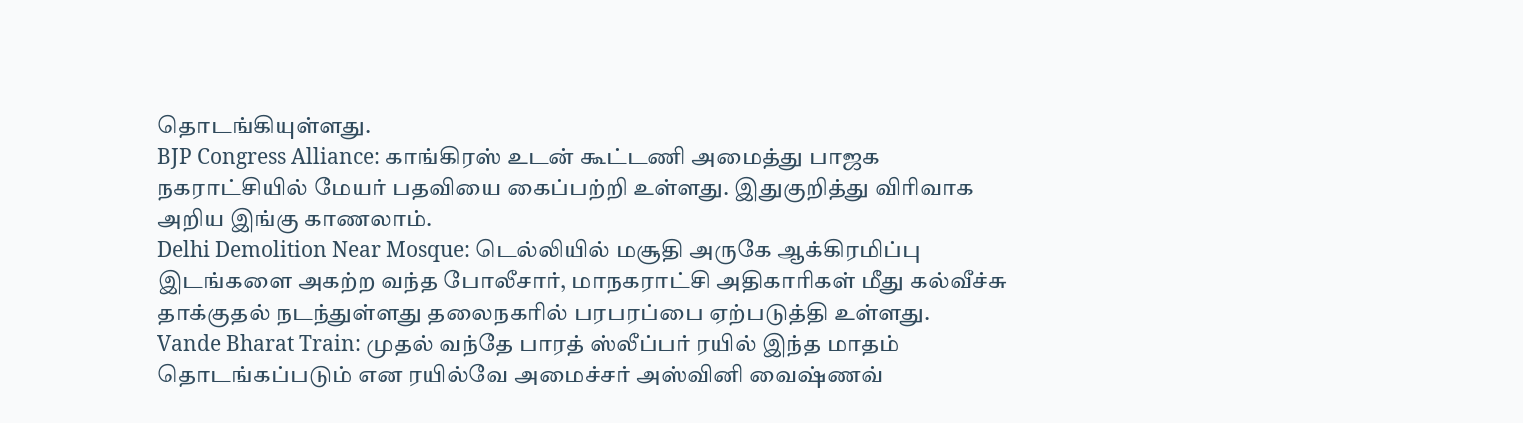தொடங்கியுள்ளது.
BJP Congress Alliance: காங்கிரஸ் உடன் கூட்டணி அமைத்து பாஜக நகராட்சியில் மேயர் பதவியை கைப்பற்றி உள்ளது. இதுகுறித்து விரிவாக அறிய இங்கு காணலாம்.
Delhi Demolition Near Mosque: டெல்லியில் மசூதி அருகே ஆக்கிரமிப்பு இடங்களை அகற்ற வந்த போலீசார், மாநகராட்சி அதிகாரிகள் மீது கல்வீச்சு தாக்குதல் நடந்துள்ளது தலைநகரில் பரபரப்பை ஏற்படுத்தி உள்ளது.
Vande Bharat Train: முதல் வந்தே பாரத் ஸ்லீப்பர் ரயில் இந்த மாதம் தொடங்கப்படும் என ரயில்வே அமைச்சர் அஸ்வினி வைஷ்ணவ்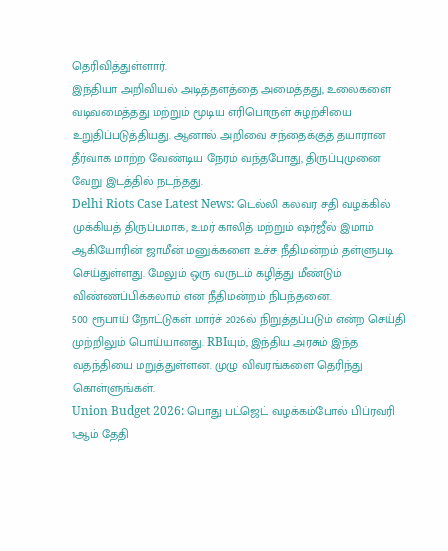தெரிவித்துள்ளார்.
இந்தியா அறிவியல் அடித்தளத்தை அமைத்தது, உலைகளை வடிவமைத்தது மற்றும் மூடிய எரிபொருள் சுழற்சியை உறுதிப்படுத்தியது. ஆனால் அறிவை சந்தைக்குத் தயாரான தீர்வாக மாற்ற வேண்டிய நேரம் வந்தபோது, திருப்புமுனை வேறு இடத்தில் நடந்தது.
Delhi Riots Case Latest News: டெல்லி கலவர சதி வழக்கில் முக்கியத் திருப்பமாக, உமர் காலித் மற்றும் ஷர்ஜீல் இமாம் ஆகியோரின் ஜாமீன் மனுக்களை உச்ச நீதிமன்றம் தள்ளுபடி செய்துள்ளது. மேலும் ஒரு வருடம் கழித்து மீண்டும் விண்ணப்பிக்கலாம் என நீதிமன்றம் நிபந்தனை.
500 ரூபாய் நோட்டுகள் மார்ச் 2026ல் நிறுத்தப்படும் என்ற செய்தி முற்றிலும் பொய்யானது. RBIயும், இந்திய அரசும் இந்த வதந்தியை மறுத்துள்ளன. முழு விவரங்களை தெரிந்து கொள்ளுங்கள்.
Union Budget 2026: பொது பட்ஜெட் வழக்கம்போல் பிப்ரவரி 1ஆம் தேதி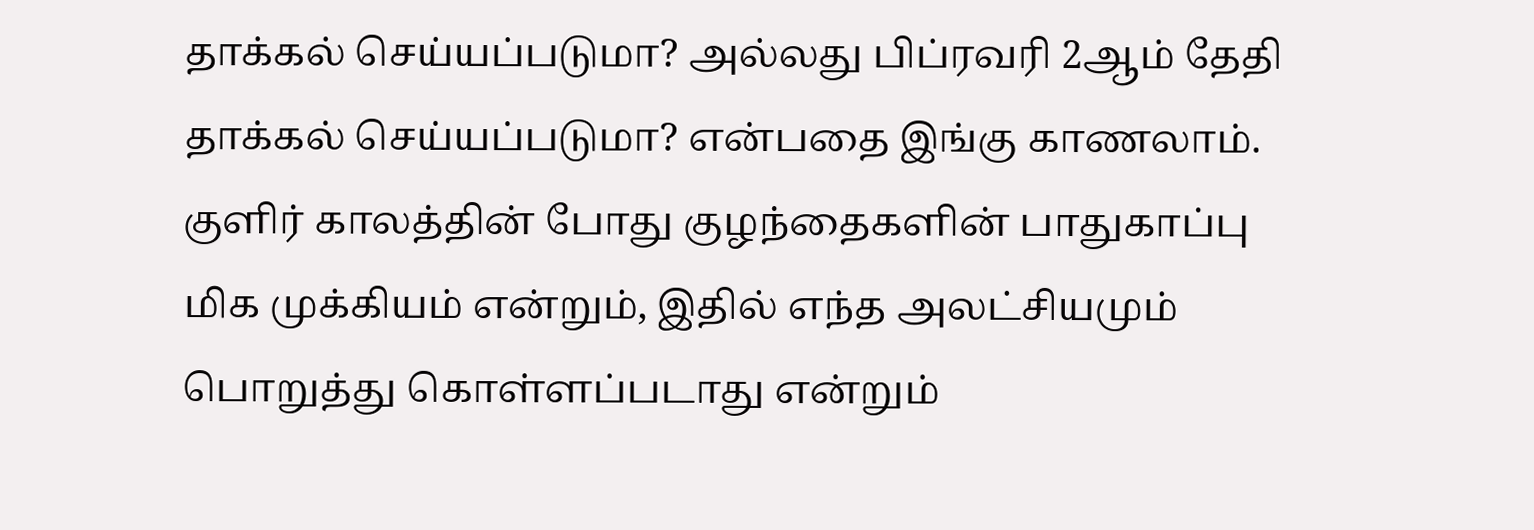தாக்கல் செய்யப்படுமா? அல்லது பிப்ரவரி 2ஆம் தேதி தாக்கல் செய்யப்படுமா? என்பதை இங்கு காணலாம்.
குளிர் காலத்தின் போது குழந்தைகளின் பாதுகாப்பு மிக முக்கியம் என்றும், இதில் எந்த அலட்சியமும் பொறுத்து கொள்ளப்படாது என்றும்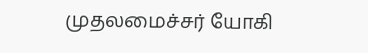முதலமைச்சர் யோகி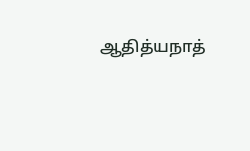ஆதித்யநாத்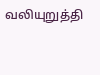வலியுறுத்தி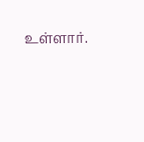உள்ளார்.